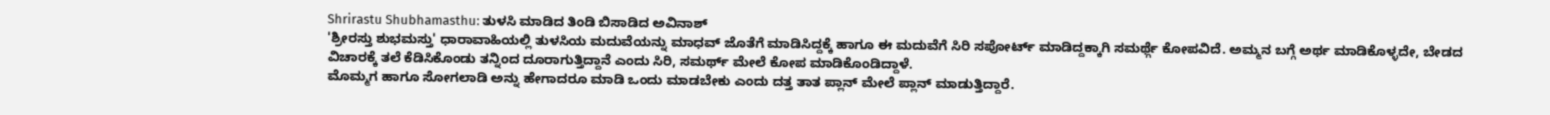Shrirastu Shubhamasthu: ತುಳಸಿ ಮಾಡಿದ ತಿಂಡಿ ಬಿಸಾಡಿದ ಅವಿನಾಶ್
'ಶ್ರೀರಸ್ತು ಶುಭಮಸ್ತು' ಧಾರಾವಾಹಿಯಲ್ಲಿ ತುಳಸಿಯ ಮದುವೆಯನ್ನು ಮಾಧವ್ ಜೊತೆಗೆ ಮಾಡಿಸಿದ್ದಕ್ಕೆ ಹಾಗೂ ಈ ಮದುವೆಗೆ ಸಿರಿ ಸಪೋರ್ಟ್ ಮಾಡಿದ್ದಕ್ಕಾಗಿ ಸಮರ್ಥ್ಗೆ ಕೋಪವಿದೆ. ಅಮ್ಮನ ಬಗ್ಗೆ ಅರ್ಥ ಮಾಡಿಕೊಳ್ಳದೇ, ಬೇಡದ ವಿಚಾರಕ್ಕೆ ತಲೆ ಕೆಡಿಸಿಕೊಂಡು ತನ್ನಿಂದ ದೂರಾಗುತ್ತಿದ್ದಾನೆ ಎಂದು ಸಿರಿ, ಸಮರ್ಥ್ ಮೇಲೆ ಕೋಪ ಮಾಡಿಕೊಂಡಿದ್ದಾಳೆ.
ಮೊಮ್ಮಗ ಹಾಗೂ ಸೋಗಲಾಡಿ ಅನ್ನು ಹೇಗಾದರೂ ಮಾಡಿ ಒಂದು ಮಾಡಬೇಕು ಎಂದು ದತ್ತ ತಾತ ಪ್ಲಾನ್ ಮೇಲೆ ಪ್ಲಾನ್ ಮಾಡುತ್ತಿದ್ದಾರೆ.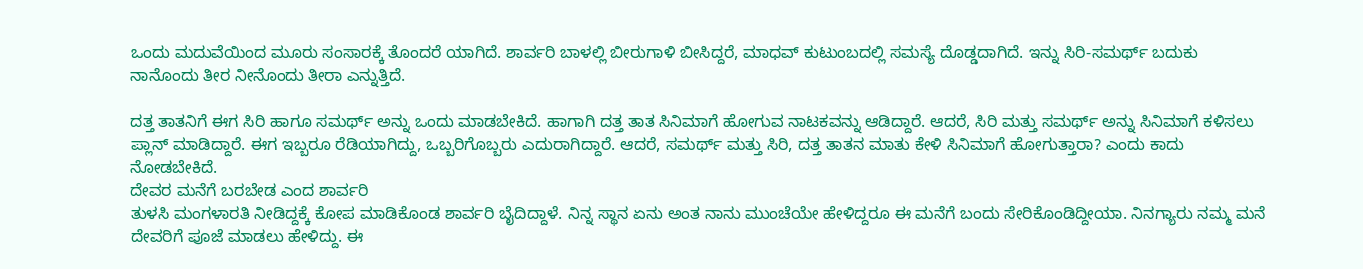ಒಂದು ಮದುವೆಯಿಂದ ಮೂರು ಸಂಸಾರಕ್ಕೆ ತೊಂದರೆ ಯಾಗಿದೆ. ಶಾರ್ವರಿ ಬಾಳಲ್ಲಿ ಬೀರುಗಾಳಿ ಬೀಸಿದ್ದರೆ, ಮಾಧವ್ ಕುಟುಂಬದಲ್ಲಿ ಸಮಸ್ಯೆ ದೊಡ್ಡದಾಗಿದೆ. ಇನ್ನು ಸಿರಿ-ಸಮರ್ಥ್ ಬದುಕು ನಾನೊಂದು ತೀರ ನೀನೊಂದು ತೀರಾ ಎನ್ನುತ್ತಿದೆ.

ದತ್ತ ತಾತನಿಗೆ ಈಗ ಸಿರಿ ಹಾಗೂ ಸಮರ್ಥ್ ಅನ್ನು ಒಂದು ಮಾಡಬೇಕಿದೆ. ಹಾಗಾಗಿ ದತ್ತ ತಾತ ಸಿನಿಮಾಗೆ ಹೋಗುವ ನಾಟಕವನ್ನು ಆಡಿದ್ದಾರೆ. ಆದರೆ, ಸಿರಿ ಮತ್ತು ಸಮರ್ಥ್ ಅನ್ನು ಸಿನಿಮಾಗೆ ಕಳಿಸಲು ಪ್ಲಾನ್ ಮಾಡಿದ್ದಾರೆ. ಈಗ ಇಬ್ಬರೂ ರೆಡಿಯಾಗಿದ್ದು, ಒಬ್ಬರಿಗೊಬ್ಬರು ಎದುರಾಗಿದ್ದಾರೆ. ಆದರೆ, ಸಮರ್ಥ್ ಮತ್ತು ಸಿರಿ, ದತ್ತ ತಾತನ ಮಾತು ಕೇಳಿ ಸಿನಿಮಾಗೆ ಹೋಗುತ್ತಾರಾ? ಎಂದು ಕಾದು ನೋಡಬೇಕಿದೆ.
ದೇವರ ಮನೆಗೆ ಬರಬೇಡ ಎಂದ ಶಾರ್ವರಿ
ತುಳಸಿ ಮಂಗಳಾರತಿ ನೀಡಿದ್ದಕ್ಕೆ ಕೋಪ ಮಾಡಿಕೊಂಡ ಶಾರ್ವರಿ ಬೈದಿದ್ದಾಳೆ. ನಿನ್ನ ಸ್ಥಾನ ಏನು ಅಂತ ನಾನು ಮುಂಚೆಯೇ ಹೇಳಿದ್ದರೂ ಈ ಮನೆಗೆ ಬಂದು ಸೇರಿಕೊಂಡಿದ್ದೀಯಾ. ನಿನಗ್ಯಾರು ನಮ್ಮ ಮನೆ ದೇವರಿಗೆ ಪೂಜೆ ಮಾಡಲು ಹೇಳಿದ್ದು. ಈ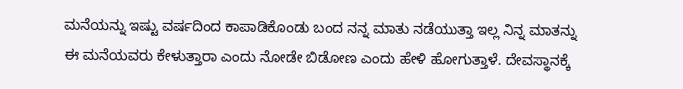ಮನೆಯನ್ನು ಇಷ್ಟು ವರ್ಷದಿಂದ ಕಾಪಾಡಿಕೊಂಡು ಬಂದ ನನ್ನ ಮಾತು ನಡೆಯುತ್ತಾ ಇಲ್ಲ ನಿನ್ನ ಮಾತನ್ನು ಈ ಮನೆಯವರು ಕೇಳುತ್ತಾರಾ ಎಂದು ನೋಡೇ ಬಿಡೋಣ ಎಂದು ಹೇಳಿ ಹೋಗುತ್ತಾಳೆ. ದೇವಸ್ಥಾನಕ್ಕೆ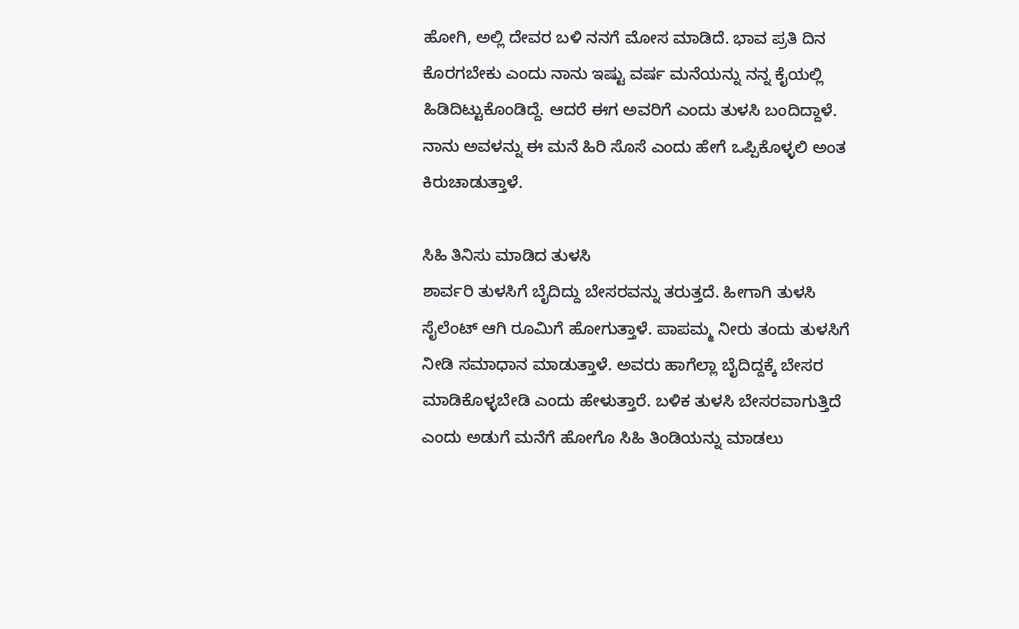ಹೋಗಿ, ಅಲ್ಲಿ ದೇವರ ಬಳಿ ನನಗೆ ಮೋಸ ಮಾಡಿದೆ. ಭಾವ ಪ್ರತಿ ದಿನ ಕೊರಗಬೇಕು ಎಂದು ನಾನು ಇಷ್ಟು ವರ್ಷ ಮನೆಯನ್ನು ನನ್ನ ಕೈಯಲ್ಲಿ ಹಿಡಿದಿಟ್ಟುಕೊಂಡಿದ್ದೆ. ಆದರೆ ಈಗ ಅವರಿಗೆ ಎಂದು ತುಳಸಿ ಬಂದಿದ್ದಾಳೆ. ನಾನು ಅವಳನ್ನು ಈ ಮನೆ ಹಿರಿ ಸೊಸೆ ಎಂದು ಹೇಗೆ ಒಪ್ಪಿಕೊಳ್ಳಲಿ ಅಂತ ಕಿರುಚಾಡುತ್ತಾಳೆ.

ಸಿಹಿ ತಿನಿಸು ಮಾಡಿದ ತುಳಸಿ
ಶಾರ್ವರಿ ತುಳಸಿಗೆ ಬೈದಿದ್ದು ಬೇಸರವನ್ನು ತರುತ್ತದೆ. ಹೀಗಾಗಿ ತುಳಸಿ ಸೈಲೆಂಟ್ ಆಗಿ ರೂಮಿಗೆ ಹೋಗುತ್ತಾಳೆ. ಪಾಪಮ್ಮ ನೀರು ತಂದು ತುಳಸಿಗೆ ನೀಡಿ ಸಮಾಧಾನ ಮಾಡುತ್ತಾಳೆ. ಅವರು ಹಾಗೆಲ್ಲಾ ಬೈದಿದ್ದಕ್ಕೆ ಬೇಸರ ಮಾಡಿಕೊಳ್ಳಬೇಡಿ ಎಂದು ಹೇಳುತ್ತಾರೆ. ಬಳಿಕ ತುಳಸಿ ಬೇಸರವಾಗುತ್ತಿದೆ ಎಂದು ಅಡುಗೆ ಮನೆಗೆ ಹೋಗೊ ಸಿಹಿ ತಿಂಡಿಯನ್ನು ಮಾಡಲು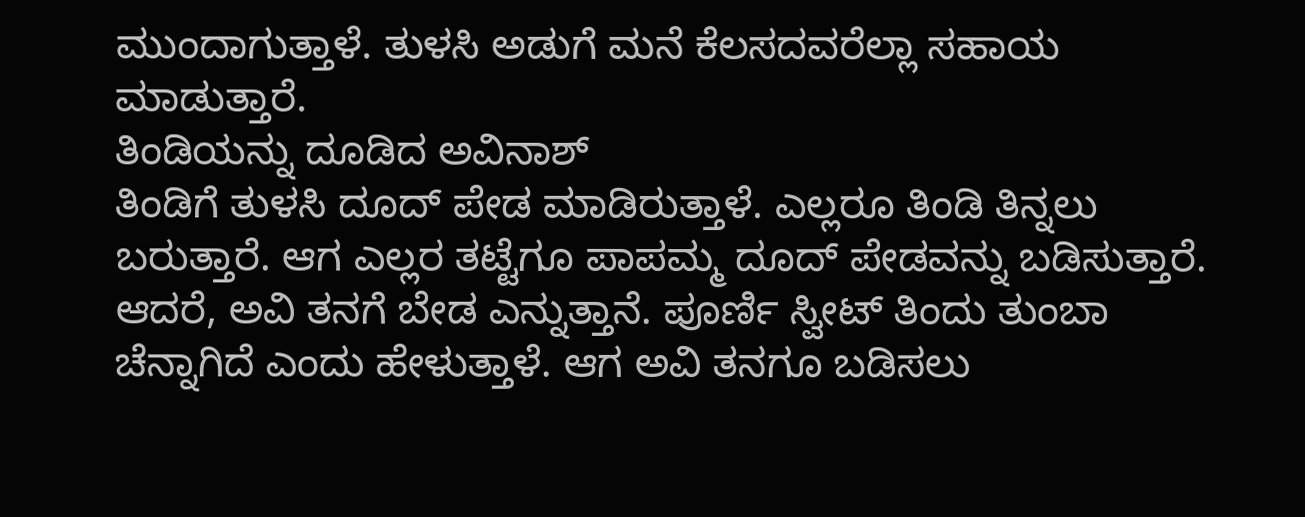ಮುಂದಾಗುತ್ತಾಳೆ. ತುಳಸಿ ಅಡುಗೆ ಮನೆ ಕೆಲಸದವರೆಲ್ಲಾ ಸಹಾಯ ಮಾಡುತ್ತಾರೆ.
ತಿಂಡಿಯನ್ನು ದೂಡಿದ ಅವಿನಾಶ್
ತಿಂಡಿಗೆ ತುಳಸಿ ದೂದ್ ಪೇಡ ಮಾಡಿರುತ್ತಾಳೆ. ಎಲ್ಲರೂ ತಿಂಡಿ ತಿನ್ನಲು ಬರುತ್ತಾರೆ. ಆಗ ಎಲ್ಲರ ತಟ್ಟೆಗೂ ಪಾಪಮ್ಮ ದೂದ್ ಪೇಡವನ್ನು ಬಡಿಸುತ್ತಾರೆ. ಆದರೆ, ಅವಿ ತನಗೆ ಬೇಡ ಎನ್ನುತ್ತಾನೆ. ಪೂರ್ಣಿ ಸ್ವೀಟ್ ತಿಂದು ತುಂಬಾ ಚೆನ್ನಾಗಿದೆ ಎಂದು ಹೇಳುತ್ತಾಳೆ. ಆಗ ಅವಿ ತನಗೂ ಬಡಿಸಲು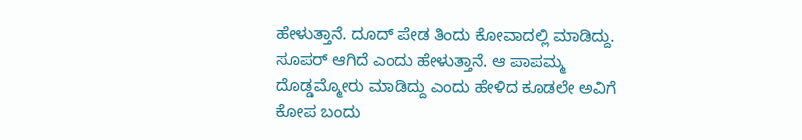ಹೇಳುತ್ತಾನೆ. ದೂದ್ ಪೇಡ ತಿಂದು ಕೋವಾದಲ್ಲಿ ಮಾಡಿದ್ದು. ಸೂಪರ್ ಆಗಿದೆ ಎಂದು ಹೇಳುತ್ತಾನೆ. ಆ ಪಾಪಮ್ಮ ದೊಡ್ಡಮ್ಮೋರು ಮಾಡಿದ್ದು ಎಂದು ಹೇಳಿದ ಕೂಡಲೇ ಅವಿಗೆ ಕೋಪ ಬಂದು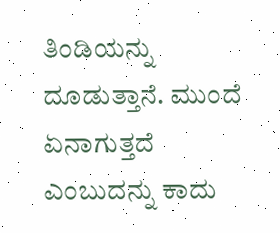ತಿಂಡಿಯನ್ನು ದೂಡುತ್ತಾನೆ. ಮುಂದೆ ಏನಾಗುತ್ತದೆ ಎಂಬುದನ್ನು ಕಾದು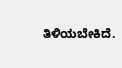ತಿಳಿಯಬೇಕಿದೆ.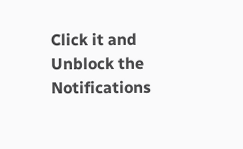Click it and Unblock the Notifications